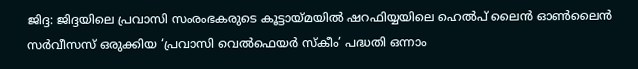ജിദ്ദ: ജിദ്ദയിലെ പ്രവാസി സംരംഭകരുടെ കൂട്ടായ്മയിൽ ഷറഫിയ്യയിലെ ഹെൽപ് ലൈൻ ഓൺലൈൻ സർവീസസ് ഒരുക്കിയ ‘പ്രവാസി വെൽഫെയർ സ്കീം’ പദ്ധതി ഒന്നാം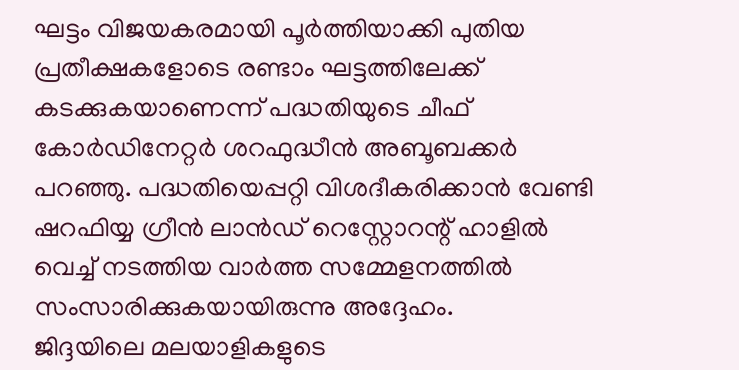ഘട്ടം വിജയകരമായി പൂർത്തിയാക്കി പുതിയ പ്രതീക്ഷകളോടെ രണ്ടാം ഘട്ടത്തിലേക്ക് കടക്കുകയാണെന്ന് പദ്ധതിയുടെ ചീഫ് കോർഡിനേറ്റർ ശറഫുദ്ധീൻ അബൂബക്കർ പറഞ്ഞു. പദ്ധതിയെപ്പറ്റി വിശദീകരിക്കാൻ വേണ്ടി ഷറഫിയ്യ ഗ്രീൻ ലാൻഡ് റെസ്റ്റോറന്റ് ഹാളിൽ വെച്ച് നടത്തിയ വാർത്ത സമ്മേളനത്തിൽ സംസാരിക്കുകയായിരുന്നു അദ്ദേഹം.
ജിദ്ദയിലെ മലയാളികളുടെ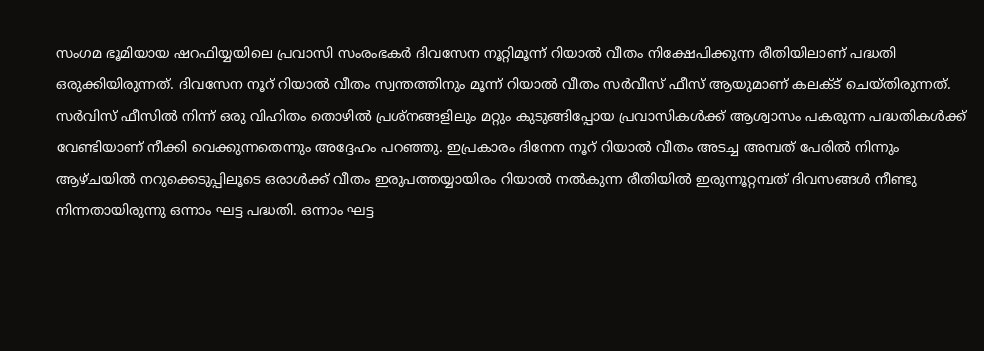സംഗമ ഭൂമിയായ ഷറഫിയ്യയിലെ പ്രവാസി സംരംഭകർ ദിവസേന നൂറ്റിമൂന്ന് റിയാൽ വീതം നിക്ഷേപിക്കുന്ന രീതിയിലാണ് പദ്ധതി ഒരുക്കിയിരുന്നത്. ദിവസേന നൂറ് റിയാൽ വീതം സ്വന്തത്തിനും മൂന്ന് റിയാൽ വീതം സർവീസ് ഫീസ് ആയുമാണ് കലക്ട് ചെയ്തിരുന്നത്. സർവിസ് ഫീസിൽ നിന്ന് ഒരു വിഹിതം തൊഴിൽ പ്രശ്നങ്ങളിലും മറ്റും കുടുങ്ങിപ്പോയ പ്രവാസികൾക്ക് ആശ്വാസം പകരുന്ന പദ്ധതികൾക്ക് വേണ്ടിയാണ് നീക്കി വെക്കുന്നതെന്നും അദ്ദേഹം പറഞ്ഞു. ഇപ്രകാരം ദിനേന നൂറ് റിയാൽ വീതം അടച്ച അമ്പത് പേരിൽ നിന്നും ആഴ്ചയിൽ നറുക്കെടുപ്പിലൂടെ ഒരാൾക്ക് വീതം ഇരുപത്തയ്യായിരം റിയാൽ നൽകുന്ന രീതിയിൽ ഇരുന്നൂറ്റമ്പത് ദിവസങ്ങൾ നീണ്ടു നിന്നതായിരുന്നു ഒന്നാം ഘട്ട പദ്ധതി. ഒന്നാം ഘട്ട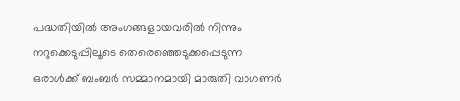പദ്ധതിയിൽ അംഗങ്ങളായവരിൽ നിന്നും നറുക്കെടുപ്പിലൂടെ തെരെഞ്ഞെടുക്കപ്പെടുന്ന ഒരാൾക്ക് ബംബർ സമ്മാനമായി മാരുതി വാഗണർ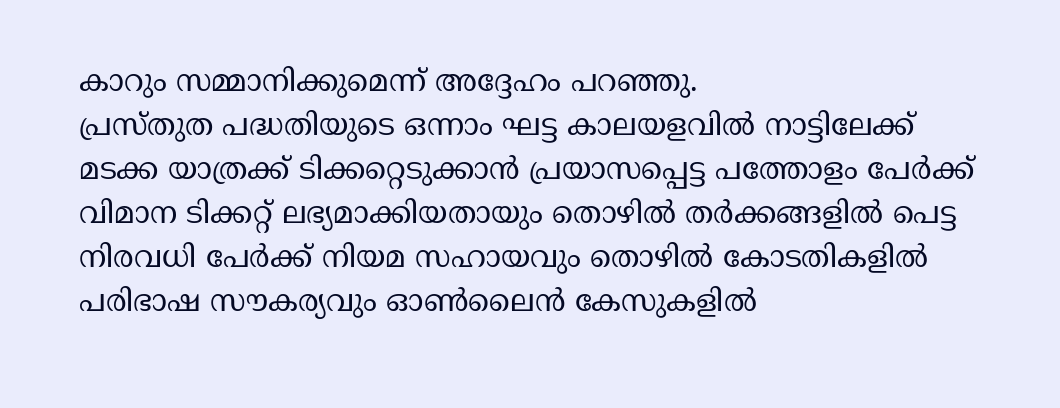കാറും സമ്മാനിക്കുമെന്ന് അദ്ദേഹം പറഞ്ഞു.
പ്രസ്തുത പദ്ധതിയുടെ ഒന്നാം ഘട്ട കാലയളവിൽ നാട്ടിലേക്ക് മടക്ക യാത്രക്ക് ടിക്കറ്റെടുക്കാൻ പ്രയാസപ്പെട്ട പത്തോളം പേർക്ക് വിമാന ടിക്കറ്റ് ലഭ്യമാക്കിയതായും തൊഴിൽ തർക്കങ്ങളിൽ പെട്ട നിരവധി പേർക്ക് നിയമ സഹായവും തൊഴിൽ കോടതികളിൽ പരിഭാഷ സൗകര്യവും ഓൺലൈൻ കേസുകളിൽ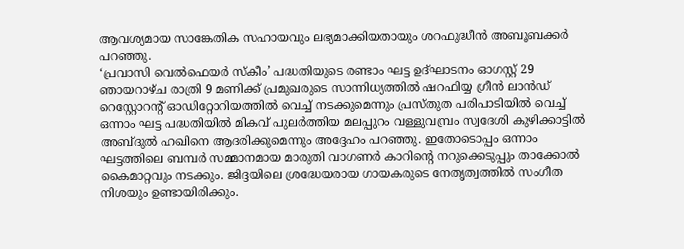ആവശ്യമായ സാങ്കേതിക സഹായവും ലഭ്യമാക്കിയതായും ശറഫുദ്ധീൻ അബൂബക്കർ പറഞ്ഞു.
‘പ്രവാസി വെൽഫെയർ സ്കീം’ പദ്ധതിയുടെ രണ്ടാം ഘട്ട ഉദ്ഘാടനം ഓഗസ്റ്റ് 29 ഞായറാഴ്ച രാത്രി 9 മണിക്ക് പ്രമുഖരുടെ സാന്നിധ്യത്തിൽ ഷറഫിയ്യ ഗ്രീൻ ലാൻഡ് റെസ്റ്റോറന്റ് ഓഡിറ്റോറിയത്തിൽ വെച്ച് നടക്കുമെന്നും പ്രസ്തുത പരിപാടിയിൽ വെച്ച് ഒന്നാം ഘട്ട പദ്ധതിയിൽ മികവ് പുലർത്തിയ മലപ്പുറം വള്ളുവമ്പ്രം സ്വദേശി കുഴിക്കാട്ടിൽ അബ്ദുൽ ഹഖിനെ ആദരിക്കുമെന്നും അദ്ദേഹം പറഞ്ഞു. ഇതോടൊപ്പം ഒന്നാം ഘട്ടത്തിലെ ബമ്പർ സമ്മാനമായ മാരുതി വാഗണർ കാറിന്റെ നറുക്കെടുപ്പും താക്കോൽ കൈമാറ്റവും നടക്കും. ജിദ്ദയിലെ ശ്രദ്ധേയരായ ഗായകരുടെ നേതൃത്വത്തിൽ സംഗീത നിശയും ഉണ്ടായിരിക്കും.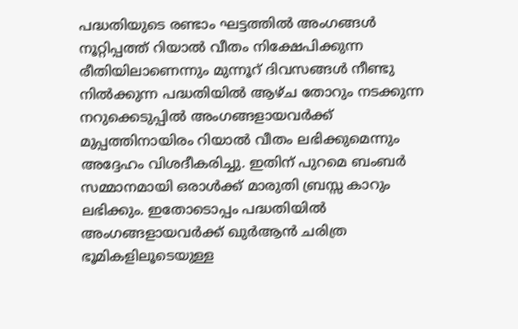പദ്ധതിയുടെ രണ്ടാം ഘട്ടത്തിൽ അംഗങ്ങൾ നൂറ്റിപ്പത്ത് റിയാൽ വീതം നിക്ഷേപിക്കുന്ന രീതിയിലാണെന്നും മുന്നൂറ് ദിവസങ്ങൾ നീണ്ടു നിൽക്കുന്ന പദ്ധതിയിൽ ആഴ്ച തോറും നടക്കുന്ന നറുക്കെടുപ്പിൽ അംഗങ്ങളായവർക്ക് മുപ്പത്തിനായിരം റിയാൽ വീതം ലഭിക്കുമെന്നും അദ്ദേഹം വിശദീകരിച്ചു. ഇതിന് പുറമെ ബംബർ സമ്മാനമായി ഒരാൾക്ക് മാരുതി ബ്രസ്സ കാറും ലഭിക്കും. ഇതോടൊപ്പം പദ്ധതിയിൽ അംഗങ്ങളായവർക്ക് ഖുർആൻ ചരിത്ര ഭൂമികളിലൂടെയുള്ള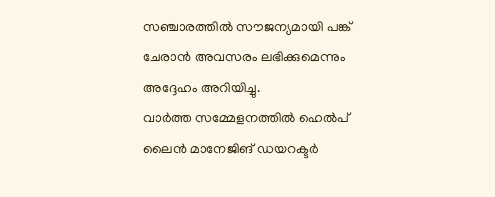സഞ്ചാരത്തിൽ സൗജന്യമായി പങ്ക് ചേരാൻ അവസരം ലഭിക്കുമെന്നും അദ്ദേഹം അറിയിച്ചു.
വാർത്ത സമ്മേളനത്തിൽ ഹെൽപ് ലൈൻ മാനേജിങ് ഡയറക്ടർ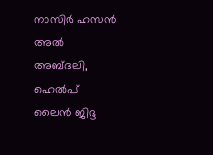നാസിർ ഹസൻ അൽ അബ്ദലി, ഹെൽപ് ലൈൻ ജിദ്ദ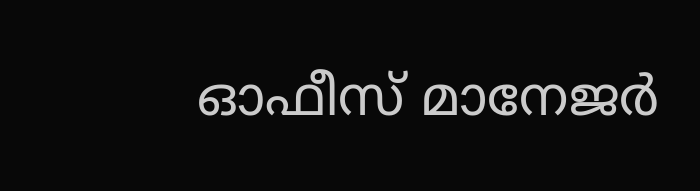ഓഫീസ് മാനേജർ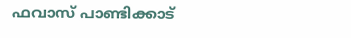ഫവാസ് പാണ്ടിക്കാട്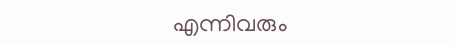എന്നിവരും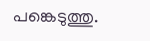പങ്കെടുത്തു.